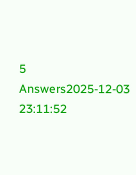5 Answers2025-12-03 23:11:52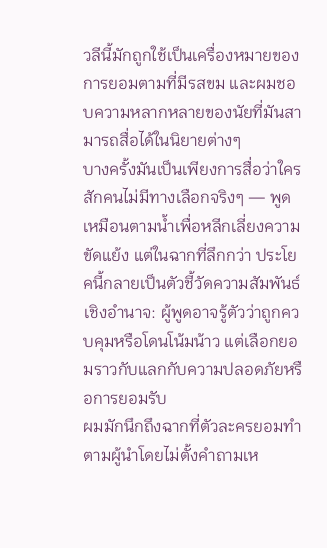วลีนี้มักถูกใช้เป็นเครื่องหมายของการยอมตามที่มีรสขม และผมชอบความหลากหลายของนัยที่มันสามารถสื่อได้ในนิยายต่างๆ
บางครั้งมันเป็นเพียงการสื่อว่าใครสักคนไม่มีทางเลือกจริงๆ — พูดเหมือนตามน้ำเพื่อหลีกเลี่ยงความขัดแย้ง แต่ในฉากที่ลึกกว่า ประโยคนี้กลายเป็นตัวชี้วัดความสัมพันธ์เชิงอำนาจ: ผู้พูดอาจรู้ตัวว่าถูกควบคุมหรือโดนโน้มน้าว แต่เลือกยอมราวกับแลกกับความปลอดภัยหรือการยอมรับ
ผมมักนึกถึงฉากที่ตัวละครยอมทำตามผู้นำโดยไม่ตั้งคำถามเห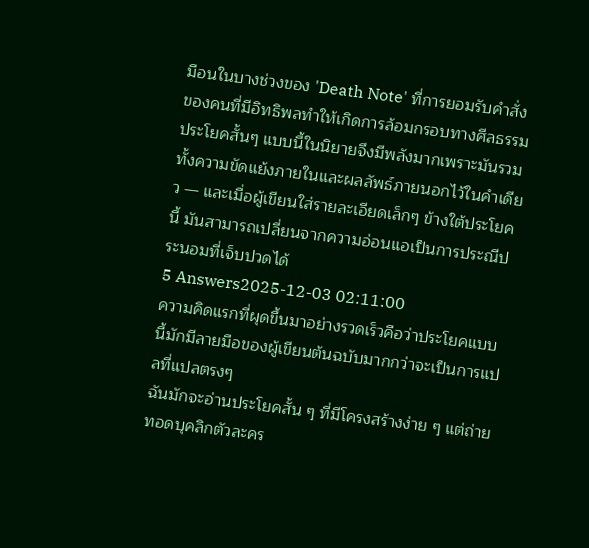มือนในบางช่วงของ 'Death Note' ที่การยอมรับคำสั่งของคนที่มีอิทธิพลทำให้เกิดการล้อมกรอบทางศีลธรรม ประโยคสั้นๆ แบบนี้ในนิยายจึงมีพลังมากเพราะมันรวมทั้งความขัดแย้งภายในและผลลัพธ์ภายนอกไว้ในคำเดียว — และเมื่อผู้เขียนใส่รายละเอียดเล็กๆ ข้างใต้ประโยคนี้ มันสามารถเปลี่ยนจากความอ่อนแอเป็นการประณีประนอมที่เจ็บปวดได้
5 Answers2025-12-03 02:11:00
ความคิดแรกที่ผุดขึ้นมาอย่างรวดเร็วคือว่าประโยคแบบนี้มักมีลายมือของผู้เขียนต้นฉบับมากกว่าจะเป็นการแปลที่แปลตรงๆ
ฉันมักจะอ่านประโยคสั้น ๆ ที่มีโครงสร้างง่าย ๆ แต่ถ่ายทอดบุคลิกตัวละคร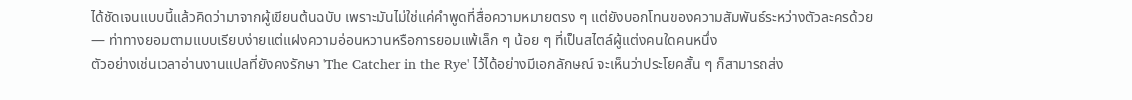ได้ชัดเจนแบบนี้แล้วคิดว่ามาจากผู้เขียนต้นฉบับ เพราะมันไม่ใช่แค่คำพูดที่สื่อความหมายตรง ๆ แต่ยังบอกโทนของความสัมพันธ์ระหว่างตัวละครด้วย — ท่าทางยอมตามแบบเรียบง่ายแต่แฝงความอ่อนหวานหรือการยอมแพ้เล็ก ๆ น้อย ๆ ที่เป็นสไตล์ผู้แต่งคนใดคนหนึ่ง
ตัวอย่างเช่นเวลาอ่านงานแปลที่ยังคงรักษา 'The Catcher in the Rye' ไว้ได้อย่างมีเอกลักษณ์ จะเห็นว่าประโยคสั้น ๆ ก็สามารถส่ง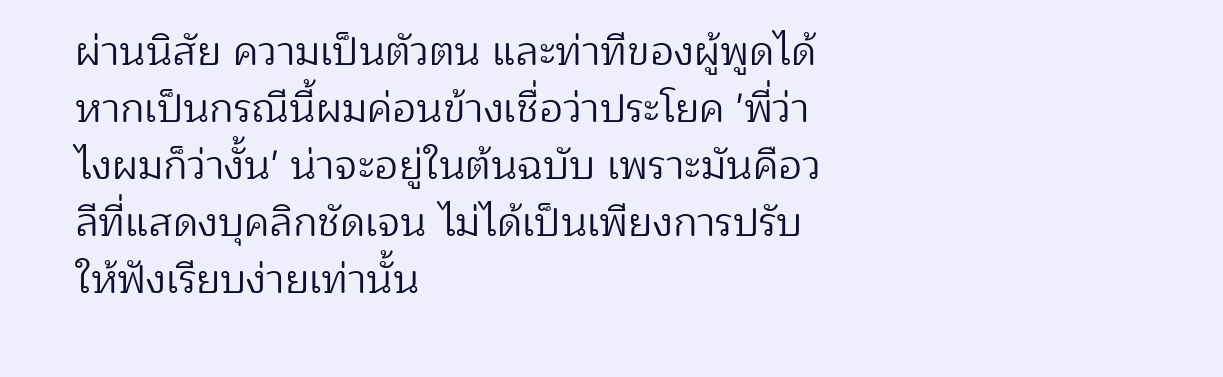ผ่านนิสัย ความเป็นตัวตน และท่าทีของผู้พูดได้ หากเป็นกรณีนี้ผมค่อนข้างเชื่อว่าประโยค 'พี่ว่าไงผมก็ว่างั้น' น่าจะอยู่ในต้นฉบับ เพราะมันคือวลีที่แสดงบุคลิกชัดเจน ไม่ได้เป็นเพียงการปรับให้ฟังเรียบง่ายเท่านั้น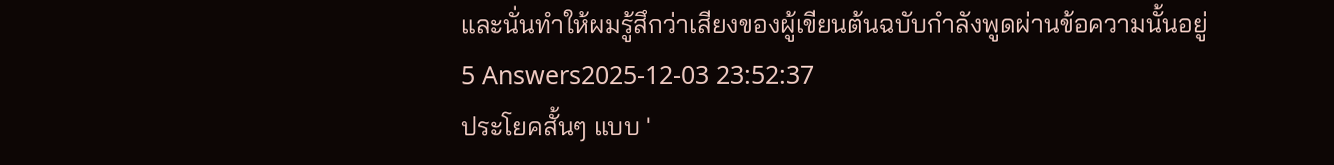และนั่นทำให้ผมรู้สึกว่าเสียงของผู้เขียนต้นฉบับกำลังพูดผ่านข้อความนั้นอยู่
5 Answers2025-12-03 23:52:37
ประโยคสั้นๆ แบบ '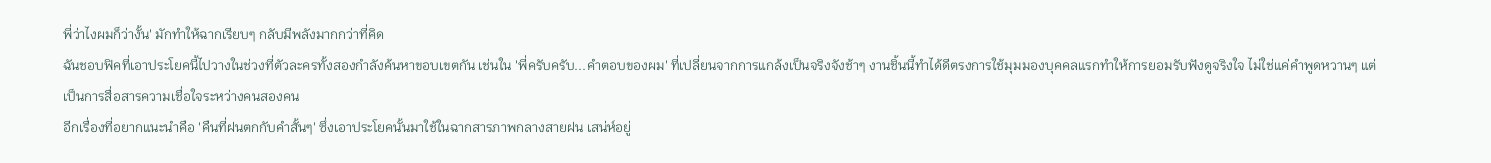พี่ว่าไงผมก็ว่างั้น' มักทำให้ฉากเรียบๆ กลับมีพลังมากกว่าที่คิด
ฉันชอบฟิคที่เอาประโยคนี้ไปวางในช่วงที่ตัวละครทั้งสองกำลังค้นหาขอบเขตกัน เช่นใน 'พี่ครับครับ...คำตอบของผม' ที่เปลี่ยนจากการแกล้งเป็นจริงจังช้าๆ งานชิ้นนี้ทำได้ดีตรงการใช้มุมมองบุคคลแรกทำให้การยอมรับฟังดูจริงใจ ไม่ใช่แค่คำพูดหวานๆ แต่เป็นการสื่อสารความเชื่อใจระหว่างคนสองคน
อีกเรื่องที่อยากแนะนำคือ 'คืนที่ฝนตกกับคำสั้นๆ' ซึ่งเอาประโยคนั้นมาใช้ในฉากสารภาพกลางสายฝน เสน่ห์อยู่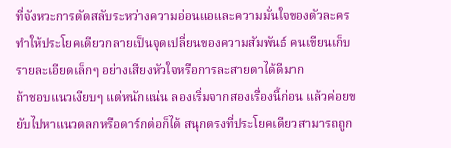ที่จังหวะการตัดสลับระหว่างความอ่อนแอและความมั่นใจของตัวละคร ทำให้ประโยคเดียวกลายเป็นจุดเปลี่ยนของความสัมพันธ์ คนเขียนเก็บรายละเอียดเล็กๆ อย่างเสียงหัวใจหรือการละสายตาได้ดีมาก
ถ้าชอบแนวเงียบๆ แต่หนักแน่น ลองเริ่มจากสองเรื่องนี้ก่อน แล้วค่อยขยับไปหาแนวตลกหรือดาร์กต่อก็ได้ สนุกตรงที่ประโยคเดียวสามารถถูก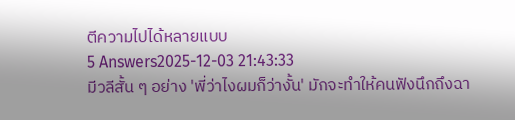ตีความไปได้หลายแบบ
5 Answers2025-12-03 21:43:33
มีวลีสั้น ๆ อย่าง 'พี่ว่าไงผมก็ว่างั้น' มักจะทำให้คนฟังนึกถึงฉา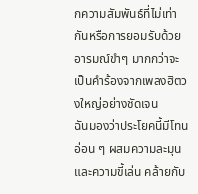กความสัมพันธ์ที่ไม่เท่ากันหรือการยอมรับด้วยอารมณ์ขำๆ มากกว่าจะเป็นคำร้องจากเพลงฮิตวงใหญ่อย่างชัดเจน
ฉันมองว่าประโยคนี้มีโทนอ่อน ๆ ผสมความละมุนและความขี้เล่น คล้ายกับ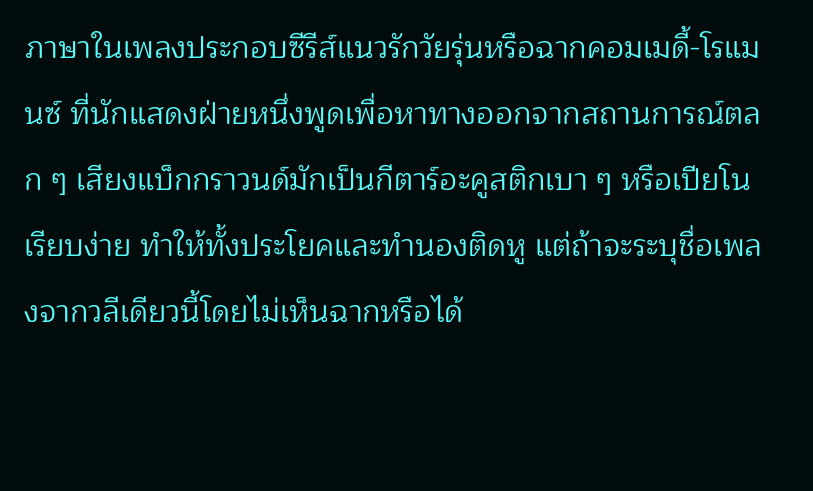ภาษาในเพลงประกอบซีรีส์แนวรักวัยรุ่นหรือฉากคอมเมดี้-โรแมนซ์ ที่นักแสดงฝ่ายหนึ่งพูดเพื่อหาทางออกจากสถานการณ์ตลก ๆ เสียงแบ็กกราวนด์มักเป็นกีตาร์อะคูสติกเบา ๆ หรือเปียโนเรียบง่าย ทำให้ทั้งประโยคและทำนองติดหู แต่ถ้าจะระบุชื่อเพลงจากวลีเดียวนี้โดยไม่เห็นฉากหรือได้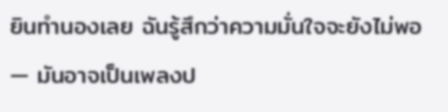ยินทำนองเลย ฉันรู้สึกว่าความมั่นใจจะยังไม่พอ — มันอาจเป็นเพลงป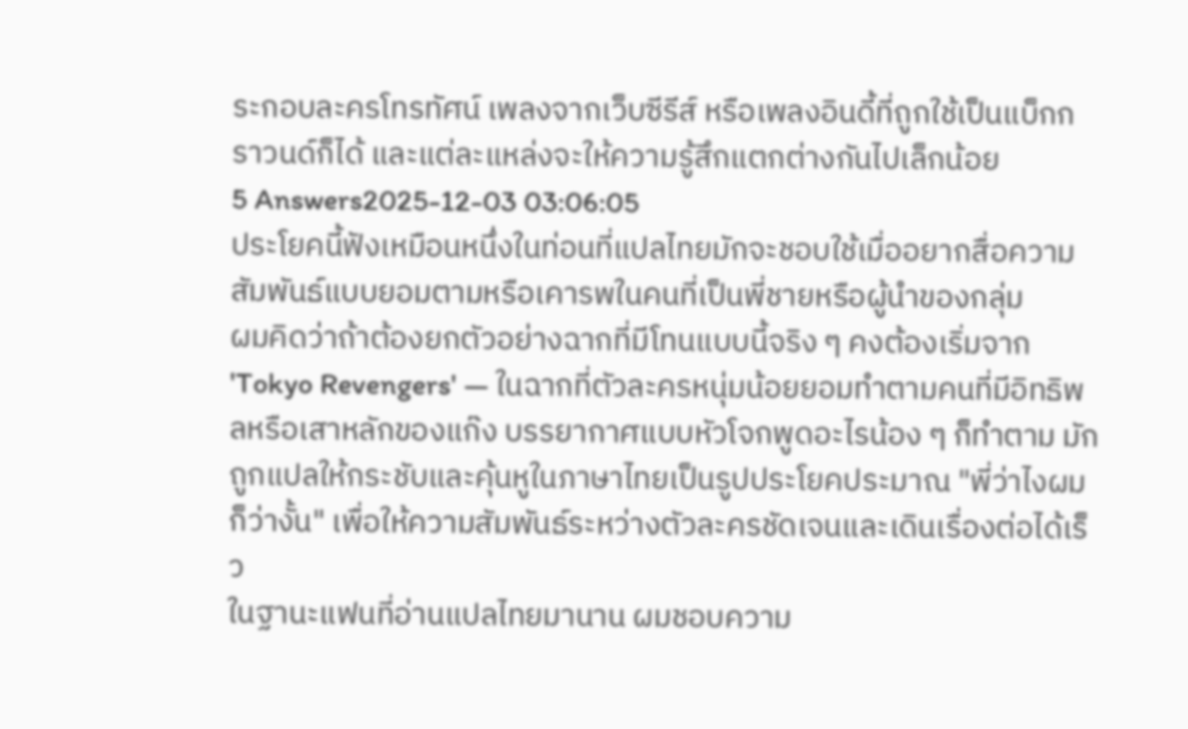ระกอบละครโทรทัศน์ เพลงจากเว็บซีรีส์ หรือเพลงอินดี้ที่ถูกใช้เป็นแบ็กกราวนด์ก็ได้ และแต่ละแหล่งจะให้ความรู้สึกแตกต่างกันไปเล็กน้อย
5 Answers2025-12-03 03:06:05
ประโยคนี้ฟังเหมือนหนึ่งในท่อนที่แปลไทยมักจะชอบใช้เมื่ออยากสื่อความสัมพันธ์แบบยอมตามหรือเคารพในคนที่เป็นพี่ชายหรือผู้นำของกลุ่ม
ผมคิดว่าถ้าต้องยกตัวอย่างฉากที่มีโทนแบบนี้จริง ๆ คงต้องเริ่มจาก 'Tokyo Revengers' — ในฉากที่ตัวละครหนุ่มน้อยยอมทำตามคนที่มีอิทธิพลหรือเสาหลักของแก๊ง บรรยากาศแบบหัวโจกพูดอะไรน้อง ๆ ก็ทำตาม มักถูกแปลให้กระชับและคุ้นหูในภาษาไทยเป็นรูปประโยคประมาณ "พี่ว่าไงผมก็ว่างั้น" เพื่อให้ความสัมพันธ์ระหว่างตัวละครชัดเจนและเดินเรื่องต่อได้เร็ว
ในฐานะแฟนที่อ่านแปลไทยมานาน ผมชอบความ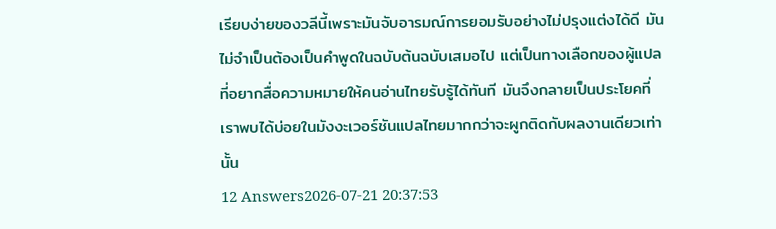เรียบง่ายของวลีนี้เพราะมันจับอารมณ์การยอมรับอย่างไม่ปรุงแต่งได้ดี มันไม่จำเป็นต้องเป็นคำพูดในฉบับต้นฉบับเสมอไป แต่เป็นทางเลือกของผู้แปลที่อยากสื่อความหมายให้คนอ่านไทยรับรู้ได้ทันที มันจึงกลายเป็นประโยคที่เราพบได้บ่อยในมังงะเวอร์ชันแปลไทยมากกว่าจะผูกติดกับผลงานเดียวเท่านั้น
12 Answers2026-07-21 20:37:53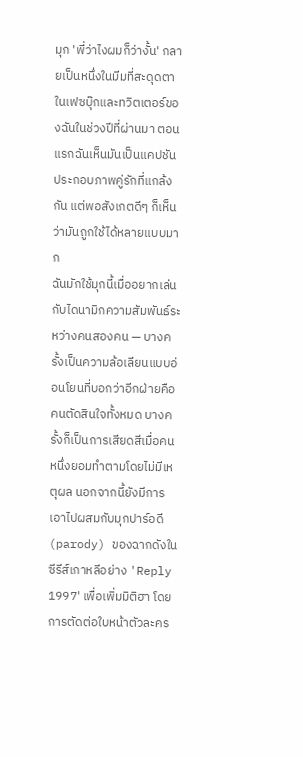มุก 'พี่ว่าไงผมก็ว่างั้น' กลายเป็นหนึ่งในมีมที่สะดุดตาในเฟซบุ๊กและทวิตเตอร์ของฉันในช่วงปีที่ผ่านมา ตอนแรกฉันเห็นมันเป็นแคปชันประกอบภาพคู่รักที่แกล้งกัน แต่พอสังเกตดีๆ ก็เห็นว่ามันถูกใช้ได้หลายแบบมาก
ฉันมักใช้มุกนี้เมื่ออยากเล่นกับไดนามิกความสัมพันธ์ระหว่างคนสองคน — บางครั้งเป็นความล้อเลียนแบบอ่อนโยนที่บอกว่าอีกฝ่ายคือคนตัดสินใจทั้งหมด บางครั้งก็เป็นการเสียดสีเมื่อคนหนึ่งยอมทำตามโดยไม่มีเหตุผล นอกจากนี้ยังมีการเอาไปผสมกับมุกปาร์อดี (parody) ของฉากดังในซีรีส์เกาหลีอย่าง 'Reply 1997' เพื่อเพิ่มมิติฮา โดยการตัดต่อใบหน้าตัวละคร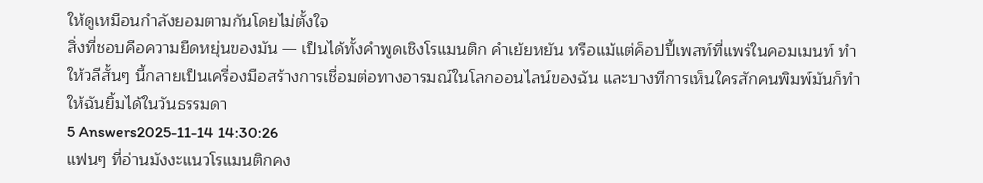ให้ดูเหมือนกำลังยอมตามกันโดยไม่ตั้งใจ
สิ่งที่ชอบคือความยืดหยุ่นของมัน — เป็นได้ทั้งคำพูดเชิงโรแมนติก คำเย้ยหยัน หรือแม้แต่ค็อปปี้เพสท์ที่แพร่ในคอมเมนท์ ทำให้วลีสั้นๆ นี้กลายเป็นเครื่องมือสร้างการเชื่อมต่อทางอารมณ์ในโลกออนไลน์ของฉัน และบางทีการเห็นใครสักคนพิมพ์มันก็ทำให้ฉันยิ้มได้ในวันธรรมดา
5 Answers2025-11-14 14:30:26
แฟนๆ ที่อ่านมังงะแนวโรแมนติกคง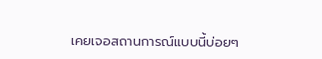เคยเจอสถานการณ์แบบนี้บ่อยๆ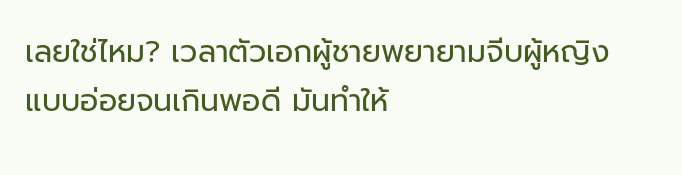เลยใช่ไหม? เวลาตัวเอกผู้ชายพยายามจีบผู้หญิงแบบอ่อยจนเกินพอดี มันทำให้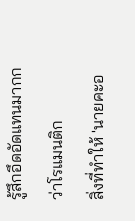รู้สึกอึดอัดแทนมากกว่าโรแมนติก
สิ่งที่ทำให้ 'นายคะอ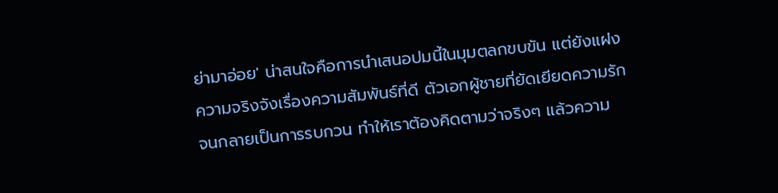ย่ามาอ่อย' น่าสนใจคือการนำเสนอปมนี้ในมุมตลกขบขัน แต่ยังแฝงความจริงจังเรื่องความสัมพันธ์ที่ดี ตัวเอกผู้ชายที่ยัดเยียดความรักจนกลายเป็นการรบกวน ทำให้เราต้องคิดตามว่าจริงๆ แล้วความ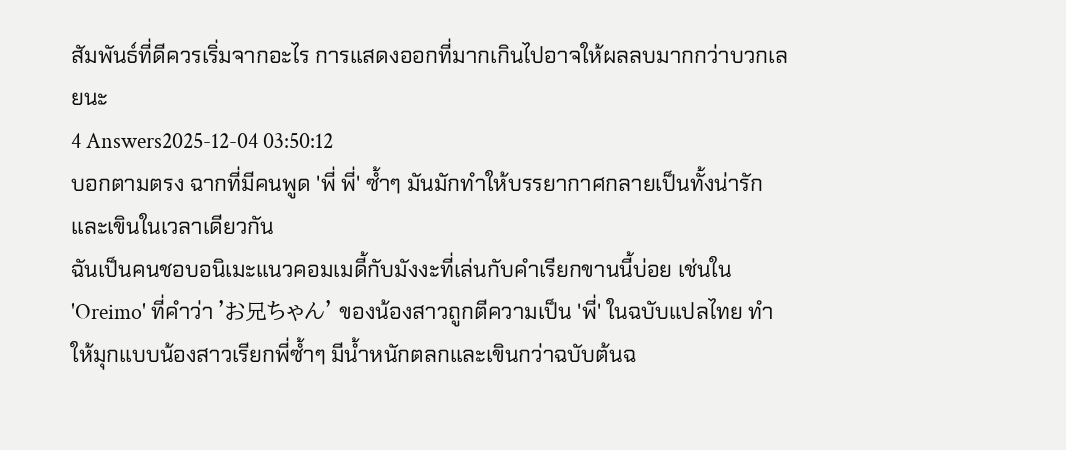สัมพันธ์ที่ดีควรเริ่มจากอะไร การแสดงออกที่มากเกินไปอาจให้ผลลบมากกว่าบวกเลยนะ
4 Answers2025-12-04 03:50:12
บอกตามตรง ฉากที่มีคนพูด 'พี่ พี่' ซ้ำๆ มันมักทำให้บรรยากาศกลายเป็นทั้งน่ารักและเขินในเวลาเดียวกัน
ฉันเป็นคนชอบอนิเมะแนวคอมเมดี้กับมังงะที่เล่นกับคำเรียกขานนี้บ่อย เช่นใน 'Oreimo' ที่คำว่า 'お兄ちゃん' ของน้องสาวถูกตีความเป็น 'พี่' ในฉบับแปลไทย ทำให้มุกแบบน้องสาวเรียกพี่ซ้ำๆ มีน้ำหนักตลกและเขินกว่าฉบับต้นฉ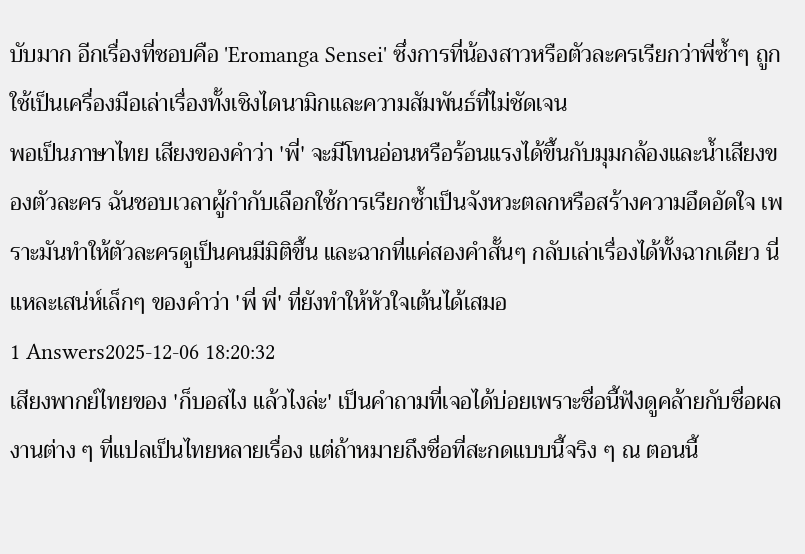บับมาก อีกเรื่องที่ชอบคือ 'Eromanga Sensei' ซึ่งการที่น้องสาวหรือตัวละครเรียกว่าพี่ซ้ำๆ ถูกใช้เป็นเครื่องมือเล่าเรื่องทั้งเชิงไดนามิกและความสัมพันธ์ที่ไม่ชัดเจน
พอเป็นภาษาไทย เสียงของคำว่า 'พี่' จะมีโทนอ่อนหรือร้อนแรงได้ขึ้นกับมุมกล้องและน้ำเสียงของตัวละคร ฉันชอบเวลาผู้กำกับเลือกใช้การเรียกซ้ำเป็นจังหวะตลกหรือสร้างความอึดอัดใจ เพราะมันทำให้ตัวละครดูเป็นคนมีมิติขึ้น และฉากที่แค่สองคำสั้นๆ กลับเล่าเรื่องได้ทั้งฉากเดียว นี่แหละเสน่ห์เล็กๆ ของคำว่า 'พี่ พี่' ที่ยังทำให้หัวใจเต้นได้เสมอ
1 Answers2025-12-06 18:20:32
เสียงพากย์ไทยของ 'ก็บอสไง แล้วไงล่ะ' เป็นคำถามที่เจอได้บ่อยเพราะชื่อนี้ฟังดูคล้ายกับชื่อผลงานต่าง ๆ ที่แปลเป็นไทยหลายเรื่อง แต่ถ้าหมายถึงชื่อที่สะกดแบบนี้จริง ๆ ณ ตอนนี้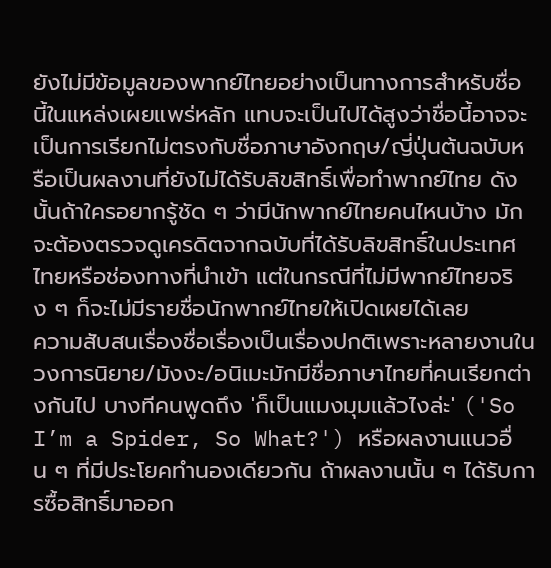ยังไม่มีข้อมูลของพากย์ไทยอย่างเป็นทางการสำหรับชื่อนี้ในแหล่งเผยแพร่หลัก แทบจะเป็นไปได้สูงว่าชื่อนี้อาจจะเป็นการเรียกไม่ตรงกับชื่อภาษาอังกฤษ/ญี่ปุ่นต้นฉบับหรือเป็นผลงานที่ยังไม่ได้รับลิขสิทธิ์เพื่อทำพากย์ไทย ดังนั้นถ้าใครอยากรู้ชัด ๆ ว่ามีนักพากย์ไทยคนไหนบ้าง มักจะต้องตรวจดูเครดิตจากฉบับที่ได้รับลิขสิทธิ์ในประเทศไทยหรือช่องทางที่นำเข้า แต่ในกรณีที่ไม่มีพากย์ไทยจริง ๆ ก็จะไม่มีรายชื่อนักพากย์ไทยให้เปิดเผยได้เลย
ความสับสนเรื่องชื่อเรื่องเป็นเรื่องปกติเพราะหลายงานในวงการนิยาย/มังงะ/อนิเมะมักมีชื่อภาษาไทยที่คนเรียกต่างกันไป บางทีคนพูดถึง 'ก็เป็นแมงมุมแล้วไงล่ะ' ('So I’m a Spider, So What?') หรือผลงานแนวอื่น ๆ ที่มีประโยคทำนองเดียวกัน ถ้าผลงานนั้น ๆ ได้รับการซื้อสิทธิ์มาออก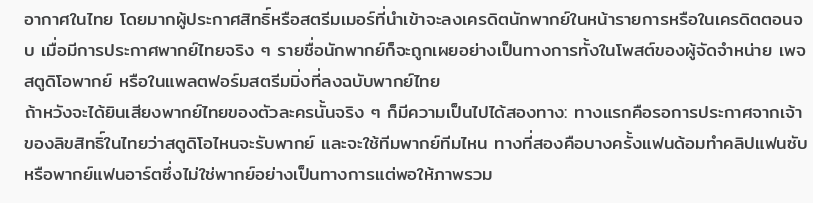อากาศในไทย โดยมากผู้ประกาศสิทธิ์หรือสตรีมเมอร์ที่นำเข้าจะลงเครดิตนักพากย์ในหน้ารายการหรือในเครดิตตอนจบ เมื่อมีการประกาศพากย์ไทยจริง ๆ รายชื่อนักพากย์ก็จะถูกเผยอย่างเป็นทางการทั้งในโพสต์ของผู้จัดจำหน่าย เพจสตูดิโอพากย์ หรือในแพลตฟอร์มสตรีมมิ่งที่ลงฉบับพากย์ไทย
ถ้าหวังจะได้ยินเสียงพากย์ไทยของตัวละครนั้นจริง ๆ ก็มีความเป็นไปได้สองทาง: ทางแรกคือรอการประกาศจากเจ้าของลิขสิทธิ์ในไทยว่าสตูดิโอไหนจะรับพากย์ และจะใช้ทีมพากย์ทีมไหน ทางที่สองคือบางครั้งแฟนด้อมทำคลิปแฟนซับหรือพากย์แฟนอาร์ตซึ่งไม่ใช่พากย์อย่างเป็นทางการแต่พอให้ภาพรวม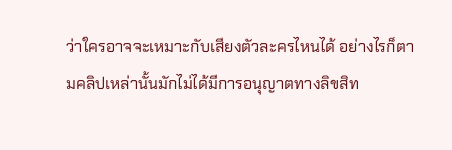ว่าใครอาจจะเหมาะกับเสียงตัวละครไหนได้ อย่างไรก็ตามคลิปเหล่านั้นมักไม่ได้มีการอนุญาตทางลิขสิท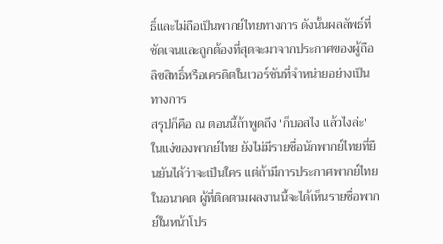ธิ์และไม่ถือเป็นพากย์ไทยทางการ ดังนั้นผลลัพธ์ที่ชัดเจนและถูกต้องที่สุดจะมาจากประกาศของผู้ถือลิขสิทธิ์หรือเครดิตในเวอร์ชันที่จำหน่ายอย่างเป็นทางการ
สรุปก็คือ ณ ตอนนี้ถ้าพูดถึง 'ก็บอสไง แล้วไงล่ะ' ในแง่ของพากย์ไทย ยังไม่มีรายชื่อนักพากย์ไทยที่ยืนยันได้ว่าจะเป็นใคร แต่ถ้ามีการประกาศพากย์ไทยในอนาคต ผู้ที่ติดตามผลงานนี้จะได้เห็นรายชื่อพากย์ในหน้าโปร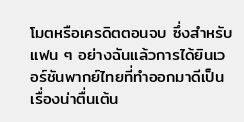โมตหรือเครดิตตอนจบ ซึ่งสำหรับแฟน ๆ อย่างฉันแล้วการได้ยินเวอร์ชันพากย์ไทยที่ทำออกมาดีเป็นเรื่องน่าตื่นเต้น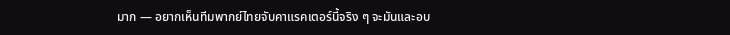มาก — อยากเห็นทีมพากย์ไทยจับคาแรคเตอร์นี้จริง ๆ จะมันและอบ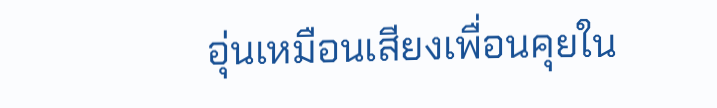อุ่นเหมือนเสียงเพื่อนคุยใน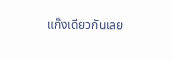แก๊งเดียวกันเลย